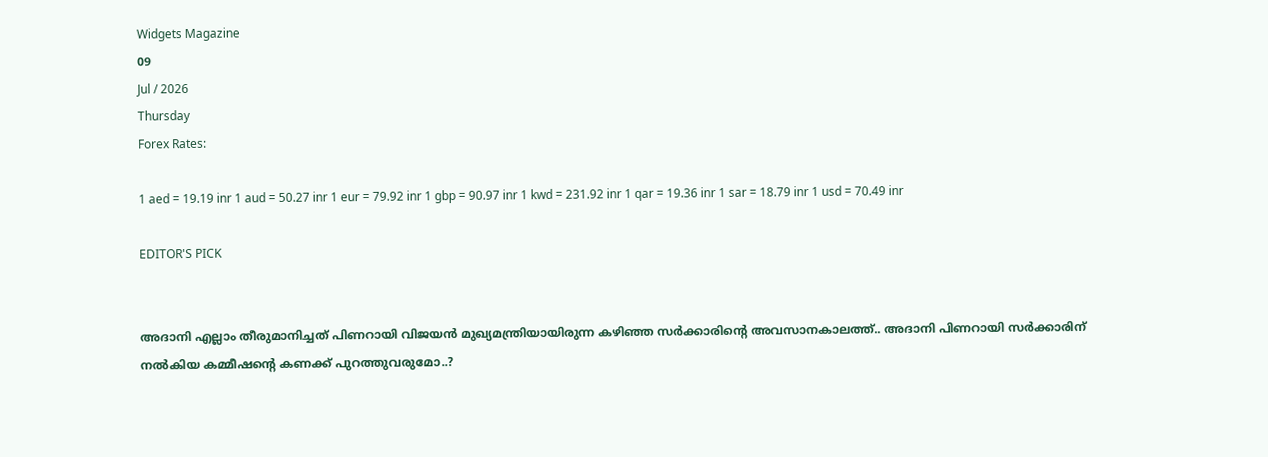Widgets Magazine
09
Jul / 2026
Thursday
Forex Rates:

1 aed = 19.19 inr 1 aud = 50.27 inr 1 eur = 79.92 inr 1 gbp = 90.97 inr 1 kwd = 231.92 inr 1 qar = 19.36 inr 1 sar = 18.79 inr 1 usd = 70.49 inr

EDITOR'S PICK


അദാനി എല്ലാം തീരുമാനിച്ചത് പിണറായി വിജയൻ മുഖ്യമന്ത്രിയായിരുന്ന കഴിഞ്ഞ സർക്കാരിന്റെ അവസാനകാലത്ത്.. അദാനി പിണറായി സർക്കാരിന് നൽകിയ കമ്മീഷന്റെ കണക്ക് പുറത്തുവരുമോ..?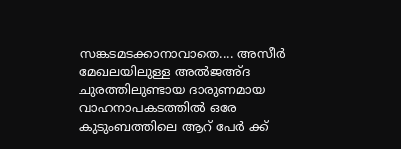സങ്കടമടക്കാനാവാതെ.... അസീർ മേഖലയിലുള്ള അൽജഅ്ദ ചുരത്തിലുണ്ടായ ദാരുണമായ വാഹനാപകടത്തിൽ ഒരേ കുടുംബത്തിലെ ആറ് പേർ ക്ക്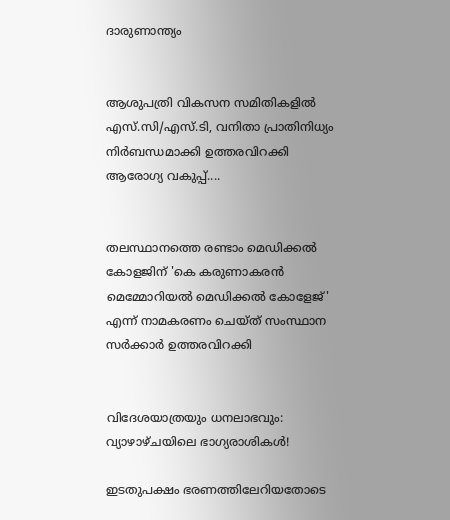ദാരുണാന്ത്യം


ആശുപത്രി വികസന സമിതികളിൽ എസ്.സി/എസ്.ടി, വനിതാ പ്രാതിനിധ്യം നിർബന്ധമാക്കി ഉത്തരവിറക്കി ആരോഗ്യ വകുപ്പ്....


തലസ്ഥാനത്തെ രണ്ടാം മെഡിക്കല്‍ കോളജിന് 'കെ കരുണാകരന്‍ മെമ്മോറിയല്‍ മെഡിക്കല്‍ കോളേജ്' എന്ന് നാമകരണം ചെയ്ത് സംസ്ഥാന സര്‍ക്കാര്‍ ഉത്തരവിറക്കി


വിദേശയാത്രയും ധനലാഭവും: വ്യാഴാഴ്ചയിലെ ഭാഗ്യരാശികൾ!

ഇടതുപക്ഷം ഭരണത്തിലേറിയതോടെ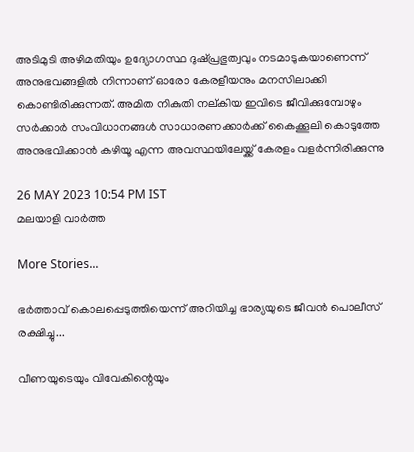അടിമുടി അഴിമതിയും ഉദ്യോഗസ്ഥ ദുഷ്പ്രഭുത്വവും നടമാടുകയാണെന്ന് അനുഭവങ്ങളില്‍ നിന്നാണ് ഓരോ കേരളീയനും മനസിലാക്കി കൊണ്ടിരിക്കുന്നത്. അമിത നികുതി നല്കിയ ഇവിടെ ജീവിക്കുമ്പോഴും സര്‍ക്കാര്‍ സംവിധാനങ്ങള്‍ സാധാരണക്കാര്‍ക്ക് കൈക്കൂലി കൊടുത്തേ അനുഭവിക്കാന്‍ കഴിയൂ എന്ന അവസ്ഥയിലേയ്ക്ക് കേരളം വളര്‍ന്നിരിക്കുന്നു

26 MAY 2023 10:54 PM IST
മലയാളി വാര്‍ത്ത

More Stories...

ഭര്‍ത്താവ് കൊലപ്പെടുത്തിയെന്ന് അറിയിച്ച ഭാര്യയുടെ ജീവന്‍ പൊലീസ് രക്ഷിച്ചു...

വീണയുടെയും വിവേകിന്റെയും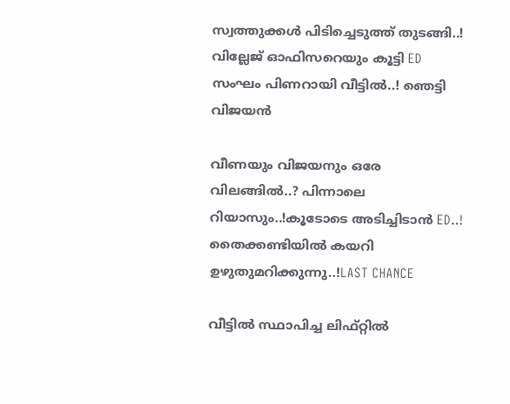സ്വത്തുക്കള്‍ പിടിച്ചെടുത്ത് തുടങ്ങി..! വില്ലേജ് ഓഫിസറെയും കൂട്ടി ED സംഘം പിണറായി വീട്ടിൽ..! ഞെട്ടി വിജയൻ

വീണയും വിജയനും ഒരേ വിലങ്ങിൽ..? പിന്നാലെ റിയാസും..!കൂടോടെ അടിച്ചിടാൻ ED..! തൈക്കണ്ടിയിൽ കയറി ഉഴുതുമറിക്കുന്നു..!LAST CHANCE

വീട്ടില്‍ സ്ഥാപിച്ച ലിഫ്റ്റില്‍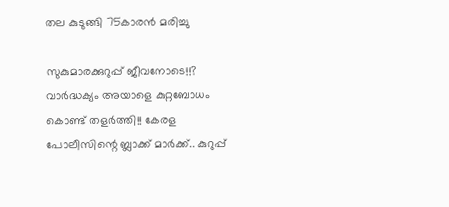തല കുടുങ്ങി 75കാരൻ മരിച്ചു

സുകുമാരക്കുറുപ്പ് ജീവനോടെ!!? വാർദ്ധക്യം അയാളെ കുറ്റബോധം കൊണ്ട് തളർത്തി!! കേരള പോലീസിന്റെ ബ്ലാക്ക് മാർക്ക്.. കുറുപ്പ്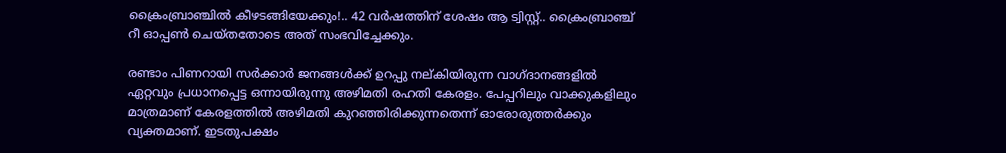ക്രൈംബ്രാഞ്ചിൽ കീഴടങ്ങിയേക്കും!.. 42 വർഷത്തിന് ശേഷം ആ ട്വിസ്റ്റ്.. ക്രൈംബ്രാഞ്ച് റീ ഓപ്പൺ ചെയ്തതോടെ അത് സംഭവിച്ചേക്കും.

രണ്ടാം പിണറായി സര്‍ക്കാര്‍ ജനങ്ങള്‍ക്ക് ഉറപ്പു നല്കിയിരുന്ന വാഗ്ദാനങ്ങളില്‍ ഏറ്റവും പ്രധാനപ്പെട്ട ഒന്നായിരുന്നു അഴിമതി രഹതി കേരളം. പേപ്പറിലും വാക്കുകളിലും മാത്രമാണ് കേരളത്തില്‍ അഴിമതി കുറഞ്ഞിരിക്കുന്നതെന്ന് ഓരോരുത്തര്‍ക്കും വ്യക്തമാണ്. ഇടതുപക്ഷം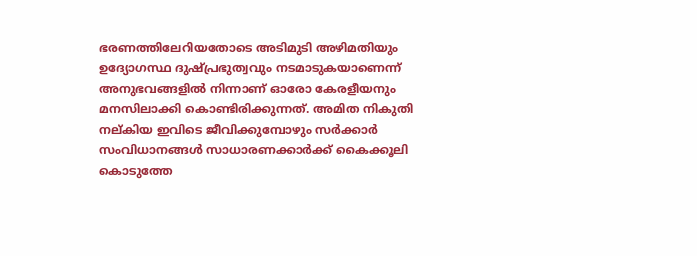ഭരണത്തിലേറിയതോടെ അടിമുടി അഴിമതിയും ഉദ്യോഗസ്ഥ ദുഷ്പ്രഭുത്വവും നടമാടുകയാണെന്ന് അനുഭവങ്ങളില്‍ നിന്നാണ് ഓരോ കേരളീയനും മനസിലാക്കി കൊണ്ടിരിക്കുന്നത്. അമിത നികുതി നല്കിയ ഇവിടെ ജീവിക്കുമ്പോഴും സര്‍ക്കാര്‍ സംവിധാനങ്ങള്‍ സാധാരണക്കാര്‍ക്ക് കൈക്കൂലി കൊടുത്തേ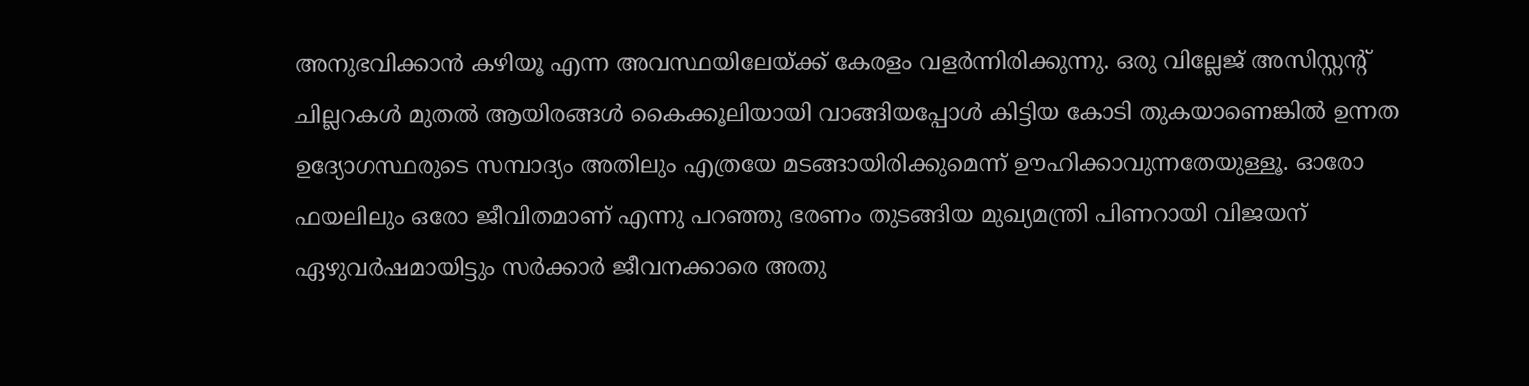അനുഭവിക്കാന്‍ കഴിയൂ എന്ന അവസ്ഥയിലേയ്ക്ക് കേരളം വളര്‍ന്നിരിക്കുന്നു. ഒരു വില്ലേജ് അസിസ്റ്റന്റ് ചില്ലറകള്‍ മുതല്‍ ആയിരങ്ങള്‍ കൈക്കൂലിയായി വാങ്ങിയപ്പോള്‍ കിട്ടിയ കോടി തുകയാണെങ്കില്‍ ഉന്നത ഉദ്യോഗസ്ഥരുടെ സമ്പാദ്യം അതിലും എത്രയേ മടങ്ങായിരിക്കുമെന്ന് ഊഹിക്കാവുന്നതേയുള്ളൂ. ഓരോ ഫയലിലും ഒരോ ജീവിതമാണ് എന്നു പറഞ്ഞു ഭരണം തുടങ്ങിയ മുഖ്യമന്ത്രി പിണറായി വിജയന് ഏഴുവര്‍ഷമായിട്ടും സര്‍ക്കാര്‍ ജീവനക്കാരെ അതു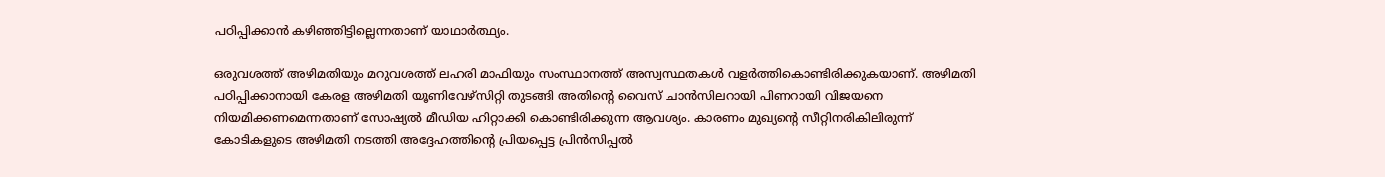പഠിപ്പിക്കാന്‍ കഴിഞ്ഞിട്ടില്ലെന്നതാണ് യാഥാര്‍ത്ഥ്യം.

ഒരുവശത്ത് അഴിമതിയും മറുവശത്ത് ലഹരി മാഫിയും സംസ്ഥാനത്ത് അസ്വസ്ഥതകള്‍ വളര്‍ത്തികൊണ്ടിരിക്കുകയാണ്. അഴിമതി പഠിപ്പിക്കാനായി കേരള അഴിമതി യൂണിവേഴ്‌സിറ്റി തുടങ്ങി അതിന്റെ വൈസ് ചാന്‍സിലറായി പിണറായി വിജയനെ നിയമിക്കണമെന്നതാണ് സോഷ്യല്‍ മീഡിയ ഹിറ്റാക്കി കൊണ്ടിരിക്കുന്ന ആവശ്യം. കാരണം മുഖ്യന്റെ സീറ്റിനരികിലിരുന്ന് കോടികളുടെ അഴിമതി നടത്തി അദ്ദേഹത്തിന്റെ പ്രിയപ്പെട്ട പ്രിന്‍സിപ്പല്‍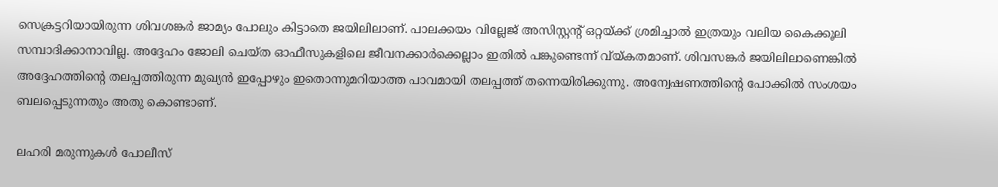സെക്രട്ടറിയായിരുന്ന ശിവശങ്കര്‍ ജാമ്യം പോലും കിട്ടാതെ ജയിലിലാണ്. പാലക്കയം വില്ലേജ് അസിസ്റ്റന്റ് ഒറ്റയ്ക്ക് ശ്രമിച്ചാല്‍ ഇത്രയും വലിയ കൈക്കൂലി സമ്പാദിക്കാനാവില്ല. അദ്ദേഹം ജോലി ചെയ്ത ഓഫീസുകളിലെ ജീവനക്കാര്‍ക്കെല്ലാം ഇതില്‍ പങ്കുണ്ടെന്ന് വ്യ്കതമാണ്. ശിവസങ്കര്‍ ജയിലിലാണെങ്കില്‍ അദ്ദേഹത്തിന്റെ തലപ്പത്തിരുന്ന മുഖ്യന്‍ ഇപ്പോഴും ഇതൊന്നുമറിയാത്ത പാവമായി തലപ്പത്ത് തന്നെയിരിക്കുന്നു. അന്വേഷണത്തിന്റെ പോക്കില്‍ സംശയം ബലപ്പെടുന്നതും അതു കൊണ്ടാണ്.

ലഹരി മരുന്നുകള്‍ പോലീസ്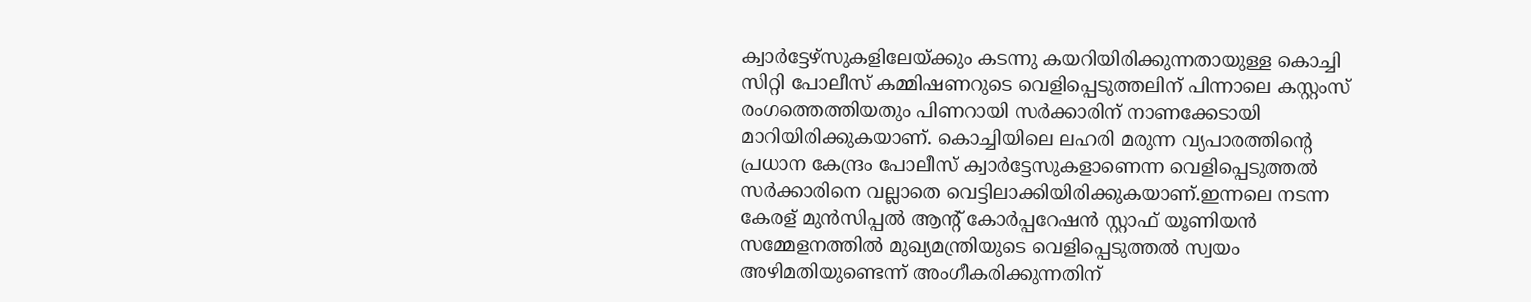ക്വാര്‍ട്ടേഴ്‌സുകളിലേയ്ക്കും കടന്നു കയറിയിരിക്കുന്നതായുള്ള കൊച്ചി സിറ്റി പോലീസ് കമ്മിഷണറുടെ വെളിപ്പെടുത്തലിന് പിന്നാലെ കസ്റ്റംസ് രംഗത്തെത്തിയതും പിണറായി സര്‍ക്കാരിന് നാണക്കേടായി മാറിയിരിക്കുകയാണ്. കൊച്ചിയിലെ ലഹരി മരുന്ന വ്യപാരത്തിന്റെ പ്രധാന കേന്ദ്രം പോലീസ് ക്വാര്‍ട്ടേസുകളാണെന്ന വെളിപ്പെടുത്തല്‍ സര്‍ക്കാരിനെ വല്ലാതെ വെട്ടിലാക്കിയിരിക്കുകയാണ്.ഇന്നലെ നടന്ന കേരള് മുന്‍സിപ്പല്‍ ആന്റ് കോര്‍പ്പറേഷന്‍ സ്റ്റാഫ് യൂണിയന്‍ സമ്മേളനത്തില്‍ മുഖ്യമന്ത്രിയുടെ വെളിപ്പെടുത്തല്‍ സ്വയം അഴിമതിയുണ്ടെന്ന് അംഗീകരിക്കുന്നതിന്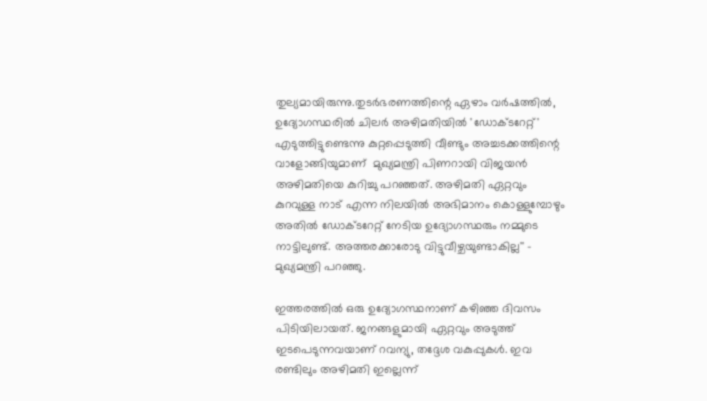തുല്യമായിരുന്നു.തുടര്‍ഭരണത്തിന്റെ ഏഴാം വര്‍ഷത്തില്‍, ഉദ്യോഗസ്ഥരില്‍ ചിലര്‍ അഴിമതിയില്‍ 'ഡോക്ടറേറ്റ്' എടുത്തിട്ടുണ്ടെന്നു കുറ്റപ്പെടുത്തി വീണ്ടും അച്ചടക്കത്തിന്റെ വാളോങ്ങിയുമാണ്  മുഖ്യമന്ത്രി പിണറായി വിജയന്‍ അഴിമതിയെ കുറിച്ചു പറഞ്ഞത്. അഴിമതി ഏറ്റവും കുറവുള്ള നാട് എന്ന നിലയില്‍ അഭിമാനം കൊള്ളുമ്പോഴും അതില്‍ ഡോക്ടറേറ്റ് നേടിയ ഉദ്യോഗസ്ഥരും നമ്മുടെ നാട്ടിലുണ്ട്. അത്തരക്കാരോടു വിട്ടുവീഴ്ചയുണ്ടാകില്ല'' - മുഖ്യമന്ത്രി പറഞ്ഞു.

ഇത്തരത്തില്‍ ഒരു ഉദ്യോഗസ്ഥനാണ് കഴിഞ്ഞ ദിവസം പിടിയിലായത്. ജനങ്ങളുമായി ഏറ്റവും അടുത്ത് ഇടപെടുന്നവയാണ് റവന്യു, തദ്ദേശ വകുപ്പുകള്‍. ഇവ രണ്ടിലും അഴിമതി ഇല്ലെന്ന്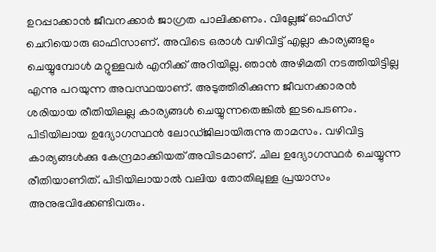ഉറപ്പാക്കാന്‍ ജീവനക്കാര്‍ ജാഗ്രത പാലിക്കണം. വില്ലേജ് ഓഫിസ് ചെറിയൊരു ഓഫിസാണ്. അവിടെ ഒരാള്‍ വഴിവിട്ട് എല്ലാ കാര്യങ്ങളും ചെയ്യുമ്പോള്‍ മറ്റുള്ളവര്‍ എനിക്ക് അറിയില്ല. ഞാന്‍ അഴിമതി നടത്തിയിട്ടില്ല എന്നു പറയുന്ന അവസ്ഥയാണ്. അടുത്തിരിക്കുന്ന ജീവനക്കാരന്‍ ശരിയായ രീതിയിലല്ല കാര്യങ്ങള്‍ ചെയ്യുന്നതെങ്കില്‍ ഇടപെടണം. പിടിയിലായ ഉദ്യോഗസ്ഥന്‍ ലോഡ്ജിലായിരുന്നു താമസം. വഴിവിട്ട കാര്യങ്ങള്‍ക്കു കേന്ദ്രമാക്കിയത് അവിടമാണ്. ചില ഉദ്യോഗസ്ഥര്‍ ചെയ്യുന്ന രീതിയാണിത്. പിടിയിലായാല്‍ വലിയ തോതിലുള്ള പ്രയാസം അനുഭവിക്കേണ്ടിവരും.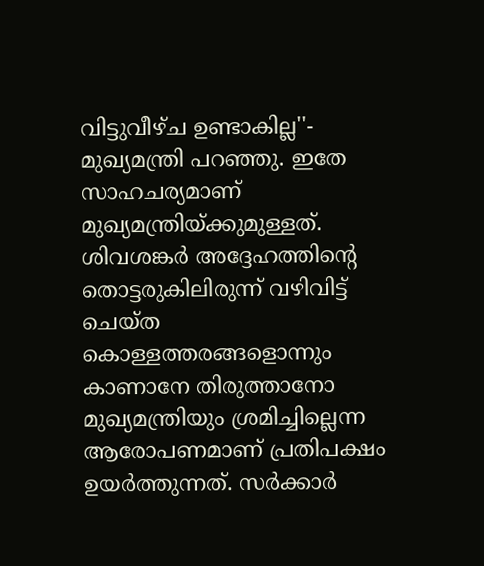വിട്ടുവീഴ്ച ഉണ്ടാകില്ല''- മുഖ്യമന്ത്രി പറഞ്ഞു. ഇതേ സാഹചര്യമാണ് മുഖ്യമന്ത്രിയ്ക്കുമുള്ളത്. ശിവശങ്കര്‍ അദ്ദേഹത്തിന്റെ തൊട്ടരുകിലിരുന്ന് വഴിവിട്ട് ചെയ്ത കൊള്ളത്തരങ്ങളൊന്നും കാണാനേ തിരുത്താനോ മുഖ്യമന്ത്രിയും ശ്രമിച്ചില്ലെന്ന ആരോപണമാണ് പ്രതിപക്ഷം ഉയര്‍ത്തുന്നത്. സര്‍ക്കാര്‍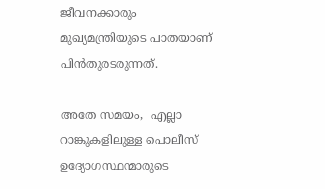ജീവനക്കാരും മുഖ്യമന്ത്രിയുടെ പാതയാണ് പിന്‍തുരടരുന്നത്.

അതേ സമയം,  എല്ലാ റാങ്കുകളിലുള്ള പൊലീസ് ഉദ്യോഗസ്ഥന്മാരുടെ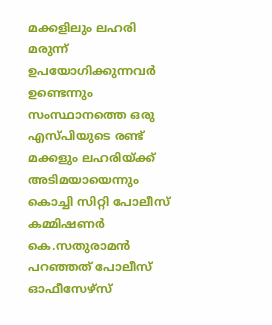മക്കളിലും ലഹരി മരുന്ന് ഉപയോഗിക്കുന്നവര്‍ ഉണ്ടെന്നും  സംസ്ഥാനത്തെ ഒരു എസ്പിയുടെ രണ്ട് മക്കളും ലഹരിയ്ക്ക് അടിമയായെന്നും കൊച്ചി സിറ്റി പോലീസ് കമ്മിഷണര്‍ കെ.സതുരാമന്‍ പറഞ്ഞത് പോലീസ് ഓഫീസേഴ്‌സ്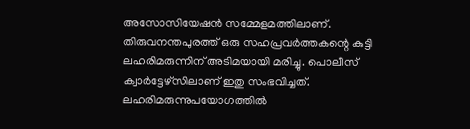അസോസിയേഷന്‍ സമ്മേളമത്തിലാണ്.
തിരുവനന്തപുരത്ത് ഒരു സഹപ്രവര്‍ത്തകന്റെ കുട്ടി ലഹരിമരുന്നിന് അടിമയായി മരിച്ചു. പൊലീസ് ക്വാര്‍ട്ടേഴ്‌സിലാണ് ഇതു സംഭവിച്ചത്. ലഹരിമരുന്നുപയോഗത്തില്‍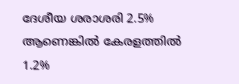ദേശീയ ശരാശരി 2.5% ആണെങ്കില്‍ കേരളത്തില്‍ 1.2%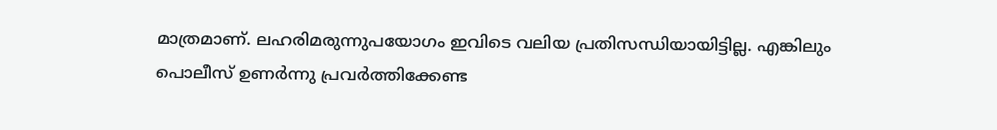മാത്രമാണ്. ലഹരിമരുന്നുപയോഗം ഇവിടെ വലിയ പ്രതിസന്ധിയായിട്ടില്ല. എങ്കിലും പൊലീസ് ഉണര്‍ന്നു പ്രവര്‍ത്തിക്കേണ്ട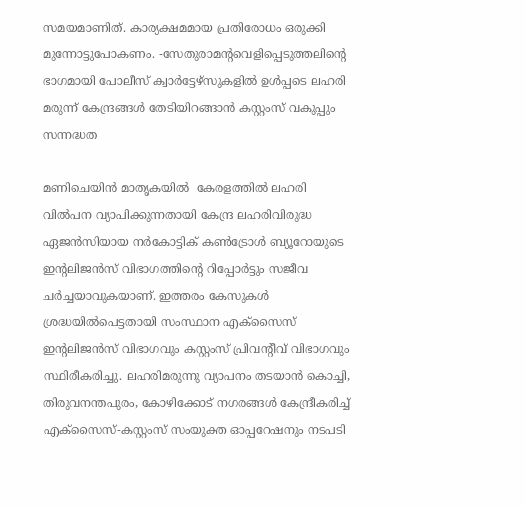സമയമാണിത്. കാര്യക്ഷമമായ പ്രതിരോധം ഒരുക്കി മുന്നോട്ടുപോകണം. -സേതുരാമന്റവെളിപ്പെടുത്തലിന്റെ ഭാഗമായി പോലീസ് ക്വാര്‍ട്ടേഴ്‌സുകളില്‍ ഉള്‍പ്പടെ ലഹരി മരുന്ന് കേന്ദ്രങ്ങള്‍ തേടിയിറങ്ങാന്‍ കസ്റ്റംസ് വകുപ്പും സന്നദ്ധത

മണിചെയിന്‍ മാതൃകയില്‍  കേരളത്തില്‍ ലഹരി വില്‍പന വ്യാപിക്കുന്നതായി കേന്ദ്ര ലഹരിവിരുദ്ധ ഏജന്‍സിയായ നര്‍കോട്ടിക് കണ്‍ട്രോള്‍ ബ്യൂറോയുടെ ഇന്റലിജന്‍സ് വിഭാഗത്തിന്റെ റിപ്പോര്‍ട്ടും സജീവ ചര്‍ച്ചയാവുകയാണ്. ഇത്തരം കേസുകള്‍ ശ്രദ്ധയില്‍പെട്ടതായി സംസ്ഥാന എക്‌സൈസ് ഇന്റലിജന്‍സ് വിഭാഗവും കസ്റ്റംസ് പ്രിവന്റീവ് വിഭാഗവും സ്ഥിരീകരിച്ചു. ലഹരിമരുന്നു വ്യാപനം തടയാന്‍ കൊച്ചി, തിരുവനന്തപുരം, കോഴിക്കോട് നഗരങ്ങള്‍ കേന്ദ്രീകരിച്ച് എക്‌സൈസ്-കസ്റ്റംസ് സംയുക്ത ഓപ്പറേഷനും നടപടി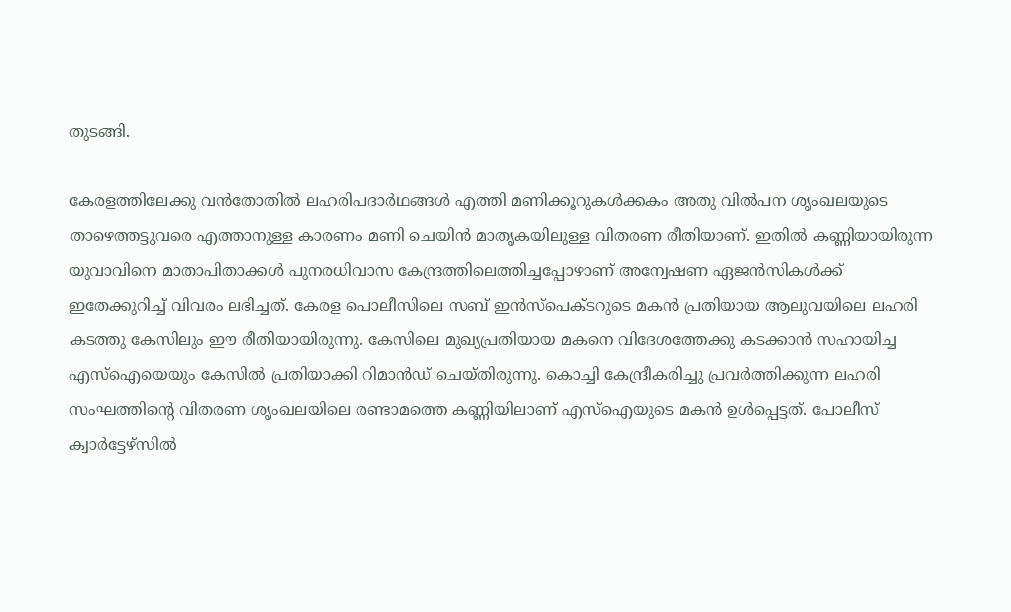തുടങ്ങി.

കേരളത്തിലേക്കു വന്‍തോതില്‍ ലഹരിപദാര്‍ഥങ്ങള്‍ എത്തി മണിക്കൂറുകള്‍ക്കകം അതു വില്‍പന ശൃംഖലയുടെ താഴെത്തട്ടുവരെ എത്താനുള്ള കാരണം മണി ചെയിന്‍ മാതൃകയിലുള്ള വിതരണ രീതിയാണ്. ഇതില്‍ കണ്ണിയായിരുന്ന യുവാവിനെ മാതാപിതാക്കള്‍ പുനരധിവാസ കേന്ദ്രത്തിലെത്തിച്ചപ്പോഴാണ് അന്വേഷണ ഏജന്‍സികള്‍ക്ക് ഇതേക്കുറിച്ച് വിവരം ലഭിച്ചത്. കേരള പൊലീസിലെ സബ് ഇന്‍സ്‌പെക്ടറുടെ മകന്‍ പ്രതിയായ ആലുവയിലെ ലഹരി കടത്തു കേസിലും ഈ രീതിയായിരുന്നു. കേസിലെ മുഖ്യപ്രതിയായ മകനെ വിദേശത്തേക്കു കടക്കാന്‍ സഹായിച്ച എസ്‌ഐയെയും കേസില്‍ പ്രതിയാക്കി റിമാന്‍ഡ് ചെയ്തിരുന്നു. കൊച്ചി കേന്ദ്രീകരിച്ചു പ്രവര്‍ത്തിക്കുന്ന ലഹരി സംഘത്തിന്റെ വിതരണ ശൃംഖലയിലെ രണ്ടാമത്തെ കണ്ണിയിലാണ് എസ്‌ഐയുടെ മകന്‍ ഉള്‍പ്പെട്ടത്. പോലീസ് ക്വാര്‍ട്ടേഴ്‌സില്‍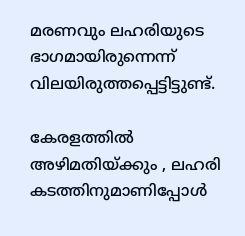മരണവും ലഹരിയുടെ ഭാഗമായിരുന്നെന്ന് വിലയിരുത്തപ്പെട്ടിട്ടുണ്ട്.

കേരളത്തില്‍ അഴിമതിയ്ക്കും , ലഹരി കടത്തിനുമാണിപ്പോള്‍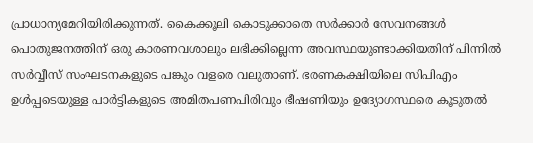പ്രാധാന്യമേറിയിരിക്കുന്നത്. കൈക്കൂലി കൊടുക്കാതെ സര്‍ക്കാര്‍ സേവനങ്ങള്‍ പൊതുജനത്തിന് ഒരു കാരണവശാലും ലഭിക്കില്ലെന്ന അവസ്ഥയുണ്ടാക്കിയതിന് പിന്നില്‍ സര്‍വ്വീസ് സംഘടനകളുടെ പങ്കും വളരെ വലുതാണ്. ഭരണകക്ഷിയിലെ സിപിഎം ഉള്‍പ്പടെയുള്ള പാര്‍ട്ടികളുടെ അമിതപണപിരിവും ഭീഷണിയും ഉദ്യോഗസ്ഥരെ കൂടുതല്‍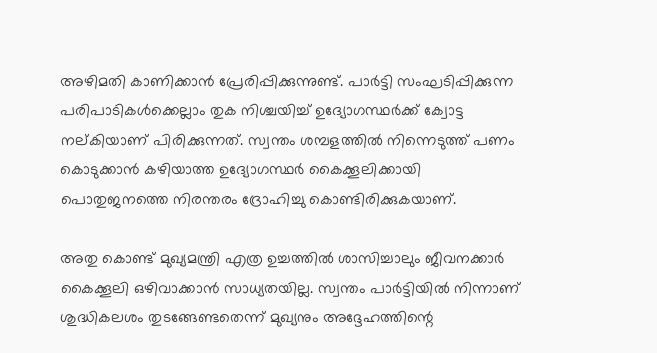അഴിമതി കാണിക്കാന്‍ പ്രേരിപ്പിക്കുന്നുണ്ട്. പാര്‍ട്ടി സംഘടിപ്പിക്കുന്ന പരിപാടികള്‍ക്കെല്ലാം തുക നിശ്ചയിച്ച് ഉദ്യോഗസ്ഥര്‍ക്ക് ക്വോട്ട നല്കിയാണ് പിരിക്കുന്നത്. സ്വന്തം ശമ്പളത്തില്‍ നിന്നെടുത്ത് പണം കൊടുക്കാന്‍ കഴിയാത്ത ഉദ്യോഗസ്ഥര്‍ കൈക്കൂലിക്കായി പൊതുജനത്തെ നിരന്തരം ദ്രോഹിച്ചു കൊണ്ടിരിക്കുകയാണ്.

അതു കൊണ്ട് മുഖ്യമന്ത്രി എത്ര ഉച്ചത്തില്‍ ശാസിച്ചാലും ജീവനക്കാര്‍ കൈക്കൂലി ഒഴിവാക്കാന്‍ സാധ്യതയില്ല. സ്വന്തം പാര്‍ട്ടിയില്‍ നിന്നാണ് ശുദ്ധികലശം തുടങ്ങേണ്ടതെന്ന് മുഖ്യനും അദ്ദേഹത്തിന്റെ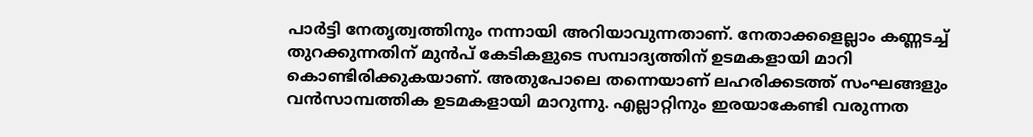പാര്‍ട്ടി നേതൃത്വത്തിനും നന്നായി അറിയാവുന്നതാണ്. നേതാക്കളെല്ലാം കണ്ണടച്ച് തുറക്കുന്നതിന് മുന്‍പ് കേടികളുടെ സമ്പാദ്യത്തിന് ഉടമകളായി മാറി കൊണ്ടിരിക്കുകയാണ്. അതുപോലെ തന്നെയാണ് ലഹരിക്കടത്ത് സംഘങ്ങളും വന്‍സാമ്പത്തിക ഉടമകളായി മാറുന്നു. എല്ലാറ്റിനും ഇരയാകേണ്ടി വരുന്നത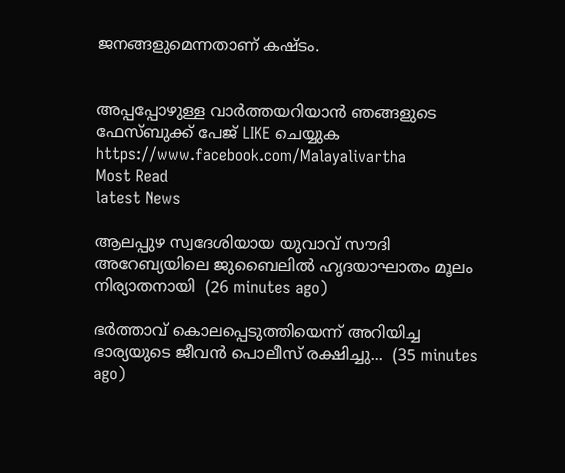ജനങ്ങളുമെന്നതാണ് കഷ്ടം.


അപ്പപ്പോഴുള്ള വാര്‍ത്തയറിയാന്‍ ഞങ്ങളുടെ ഫേസ്‌ബുക്ക്‌ പേജ് LIKE ചെയ്യുക
https://www.facebook.com/Malayalivartha
Most Read
latest News

ആലപ്പുഴ സ്വദേശിയായ യുവാവ് സൗദി അറേബ്യയിലെ ജുബൈലിൽ ഹൃദയാഘാതം മൂലം നിര്യാതനായി  (26 minutes ago)

ഭര്‍ത്താവ് കൊലപ്പെടുത്തിയെന്ന് അറിയിച്ച ഭാര്യയുടെ ജീവന്‍ പൊലീസ് രക്ഷിച്ചു...  (35 minutes ago)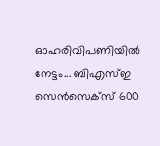ഓഹരിവിപണിയിൽ നേട്ടം... ബിഎസ്ഇ സെന്‍സെക്‌സ് 600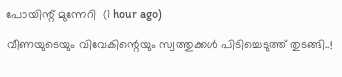പോയിന്റ് മുന്നേറി  (1 hour ago)

വീണയുടെയും വിവേകിന്റെയും സ്വത്തുക്കള്‍ പിടിച്ചെടുത്ത് തുടങ്ങി..!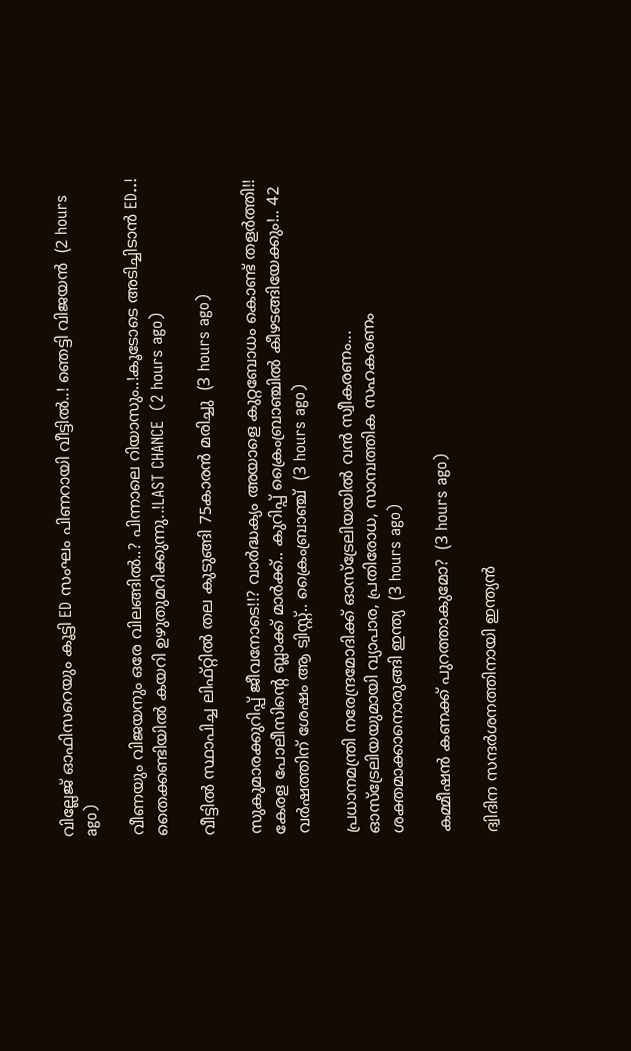വില്ലേജ് ഓഫിസറെയും കൂട്ടി ED സംഘം പിണറായി വീട്ടിൽ..! ഞെട്ടി വിജയൻ  (2 hours ago)

വീണയും വിജയനും ഒരേ വിലങ്ങിൽ..? പിന്നാലെ റിയാസും..!കൂടോടെ അടിച്ചിടാൻ ED..! തൈക്കണ്ടിയിൽ കയറി ഉഴുതുമറിക്കുന്നു..!LAST CHANCE  (2 hours ago)

വീട്ടില്‍ സ്ഥാപിച്ച ലിഫ്റ്റില്‍ തല കുടുങ്ങി 75കാരൻ മരിച്ചു  (3 hours ago)

സുകുമാരക്കുറിപ്പ് ജീവനോടെ!!? വാർദ്ധക്യം അയാളെ കുറ്റബോധം കൊണ്ട് തളർത്തി!! കേരള പോലീസിന്റെ ബ്ലാക്ക് മാർക്ക്.. കുറിപ്പ് ക്രൈംബ്രാഞ്ചിൽ കീഴടങ്ങിയേക്കും!.. 42 വർഷത്തിന് ശേഷം ആ ട്വിസ്റ്റ്.. ക്രൈംബ്രാഞ്ച്  (3 hours ago)

പ്രധാനമന്ത്രി നരേന്ദ്രമോദിക്ക് ഓസ്ട്രേലിയയിൽ വൻ സ്വീകരണം... ഓസ്ട്രേലിയയുമായി വ്യാപാര, പ്രതിരോധ, സാമ്പത്തിക സഹകരണം ശക്തമാക്കാനൊരുങ്ങി ഇന്ത്യ  (3 hours ago)

കമ്മീഷൻ കണക്ക് പുറത്താകുമോ?  (3 hours ago)

ദ്വിദിന സന്ദർശനത്തിനായി ഇന്ത്യൻ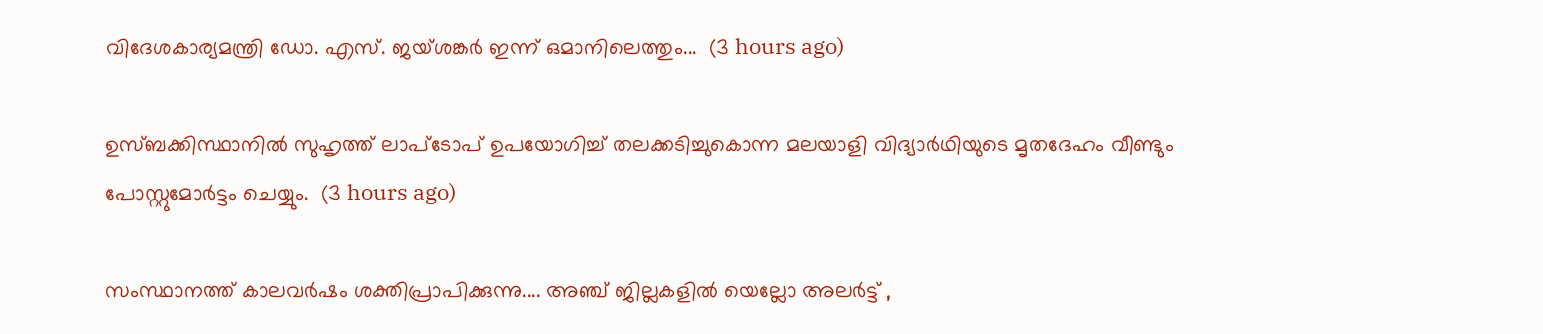വിദേശകാര്യമന്ത്രി ഡോ. എസ്. ജയ്ശങ്കർ ഇന്ന് ഒമാനിലെത്തും...  (3 hours ago)

ഉസ്ബക്കിസ്ഥാനിൽ സുഹൃത്ത് ലാപ്ടോപ് ഉപയോഗിച്ച് തലക്കടിച്ചുകൊന്ന മലയാളി വിദ്യാർഥിയുടെ മൃതദേഹം വീണ്ടും പോസ്റ്റുമോർട്ടം ചെയ്യും.  (3 hours ago)

സംസ്ഥാനത്ത് കാലവര്‍ഷം ശക്തിപ്രാപിക്കുന്നു.... അഞ്ച് ജില്ലകളിൽ യെല്ലോ അലർട്ട് ,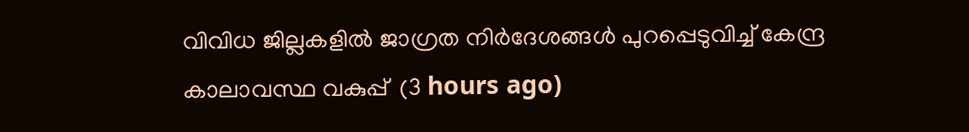വിവിധ ജില്ലകളില്‍ ജാഗ്രത നിര്‍ദേശങ്ങള്‍ പുറപ്പെടുവിച്ച് കേന്ദ്ര കാലാവസ്ഥ വകുപ്പ്  (3 hours ago)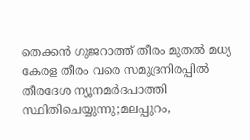തെക്കൻ ഗുജറാത്ത് തീരം മുതൽ മധ്യ കേരള തീരം വരെ സമുദ്രനിരപ്പിൽ തീരദേശ ന്യൂനമർദപാത്തി സ്ഥിതിചെയ്യുന്നു;മലപ്പുറം,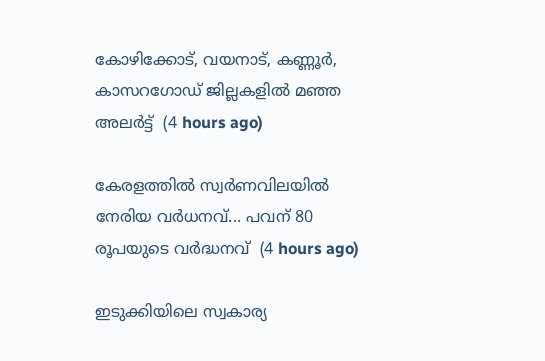കോഴിക്കോട്, വയനാട്, കണ്ണൂർ, കാസറഗോഡ് ജില്ലകളിൽ മഞ്ഞ അലർട്ട്  (4 hours ago)

കേരളത്തില്‍ സ്വര്‍ണവിലയില്‍ നേരിയ വര്‍ധനവ്... പവന് 80 രൂപയുടെ വർദ്ധനവ്  (4 hours ago)

ഇടുക്കിയിലെ സ്വകാര്യ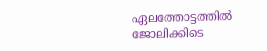ഏലത്തോട്ടത്തിൽ ജോലിക്കിടെ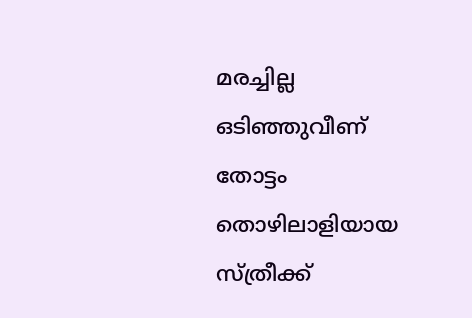മരച്ചില്ല ഒടിഞ്ഞുവീണ് തോട്ടം തൊഴിലാളിയായ സ്ത്രീക്ക്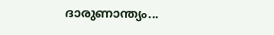ദാരുണാന്ത്യം...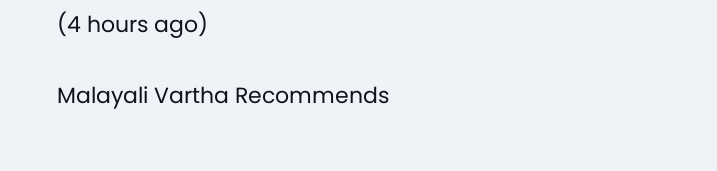(4 hours ago)

Malayali Vartha Recommends